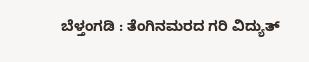ಬೆಳ್ತಂಗಡಿ : ತೆಂಗಿನಮರದ ಗರಿ ವಿದ್ಯುತ್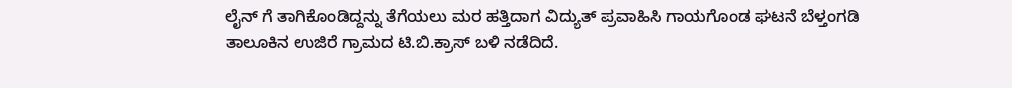ಲೈನ್ ಗೆ ತಾಗಿಕೊಂಡಿದ್ದನ್ನು ತೆಗೆಯಲು ಮರ ಹತ್ತಿದಾಗ ವಿದ್ಯುತ್ ಪ್ರವಾಹಿಸಿ ಗಾಯಗೊಂಡ ಘಟನೆ ಬೆಳ್ತಂಗಡಿ ತಾಲೂಕಿನ ಉಜಿರೆ ಗ್ರಾಮದ ಟಿ.ಬಿ.ಕ್ರಾಸ್ ಬಳಿ ನಡೆದಿದೆ.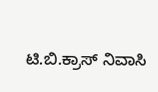ಟಿ.ಬಿ.ಕ್ರಾಸ್ ನಿವಾಸಿ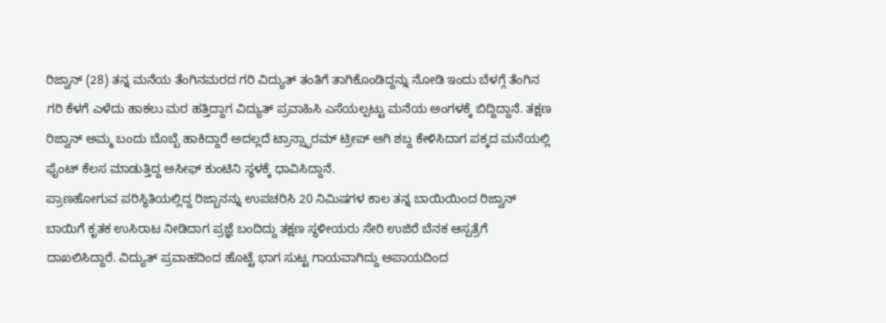ರಿಜ್ವಾನ್ (28) ತನ್ನ ಮನೆಯ ತೆಂಗಿನಮರದ ಗರಿ ವಿದ್ಯುತ್ ತಂತಿಗೆ ತಾಗಿಕೊಂಡಿದ್ದನ್ನು ನೋಡಿ ಇಂದು ಬೆಳಗ್ಗೆ ತೆಂಗಿನ ಗರಿ ಕೆಳಗೆ ಎಳೆದು ಹಾಕಲು ಮರ ಹತ್ತಿದ್ದಾಗ ವಿದ್ಯುತ್ ಪ್ರವಾಹಿಸಿ ಎಸೆಯಲ್ಪಟ್ಟು ಮನೆಯ ಅಂಗಳಕ್ಕೆ ಬಿದ್ದಿದ್ದಾನೆ. ತಕ್ಷಣ ರಿಜ್ವಾನ್ ಅಮ್ಮ ಬಂದು ಬೊಬ್ಬೆ ಹಾಕಿದ್ದಾರೆ ಅದಲ್ಲದೆ ಟ್ರಾನ್ಸ್ಫಾರಮ್ ಟ್ರೀಪ್ ಅಗಿ ಶಬ್ದ ಕೇಳಿಸಿದಾಗ ಪಕ್ಕದ ಮನೆಯಲ್ಲಿ ಫೈಂಟ್ ಕೆಲಸ ಮಾಡುತ್ತಿದ್ದ ಅಸೀಫ್ ಕುಂಟಿನಿ ಸ್ಥಳಕ್ಕೆ ಧಾವಿಸಿದ್ದಾನೆ.
ಪ್ರಾಣಹೋಗುವ ಪರಿಸ್ಥಿತಿಯಲ್ಲಿದ್ದ ರಿಜ್ಬಾನನ್ನು ಉಪಚರಿಸಿ 20 ನಿಮಿಷಗಳ ಕಾಲ ತನ್ನ ಬಾಯಿಯಿಂದ ರಿಜ್ವಾನ್ ಬಾಯಿಗೆ ಕೃತಕ ಉಸಿರಾಟ ನೀಡಿದಾಗ ಪ್ರಜ್ಞೆ ಬಂದಿದ್ದು ತಕ್ಷಣ ಸ್ಥಳೀಯರು ಸೇರಿ ಉಜಿರೆ ಬೆನಕ ಆಸ್ಪತ್ರೆಗೆ ದಾಖಲಿಸಿದ್ದಾರೆ. ವಿದ್ಯುತ್ ಪ್ರವಾಹದಿಂದ ಹೊಟ್ಟೆ ಭಾಗ ಸುಟ್ಟ ಗಾಯವಾಗಿದ್ದು ಅಪಾಯದಿಂದ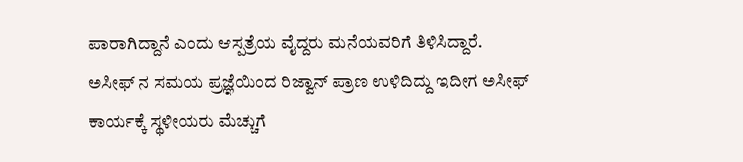ಪಾರಾಗಿದ್ದಾನೆ ಎಂದು ಆಸ್ಪತ್ರೆಯ ವೈದ್ದರು ಮನೆಯವರಿಗೆ ತಿಳಿಸಿದ್ದಾರೆ.
ಅಸೀಫ್ ನ ಸಮಯ ಪ್ರಜ್ಞೆಯಿಂದ ರಿಜ್ವಾನ್ ಪ್ರಾಣ ಉಳಿದಿದ್ದು ಇದೀಗ ಅಸೀಫ್ ಕಾರ್ಯಕ್ಕೆ ಸ್ಥಳೀಯರು ಮೆಚ್ಚುಗೆ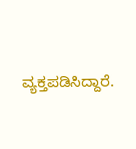ವ್ಯಕ್ತಪಡಿಸಿದ್ದಾರೆ.